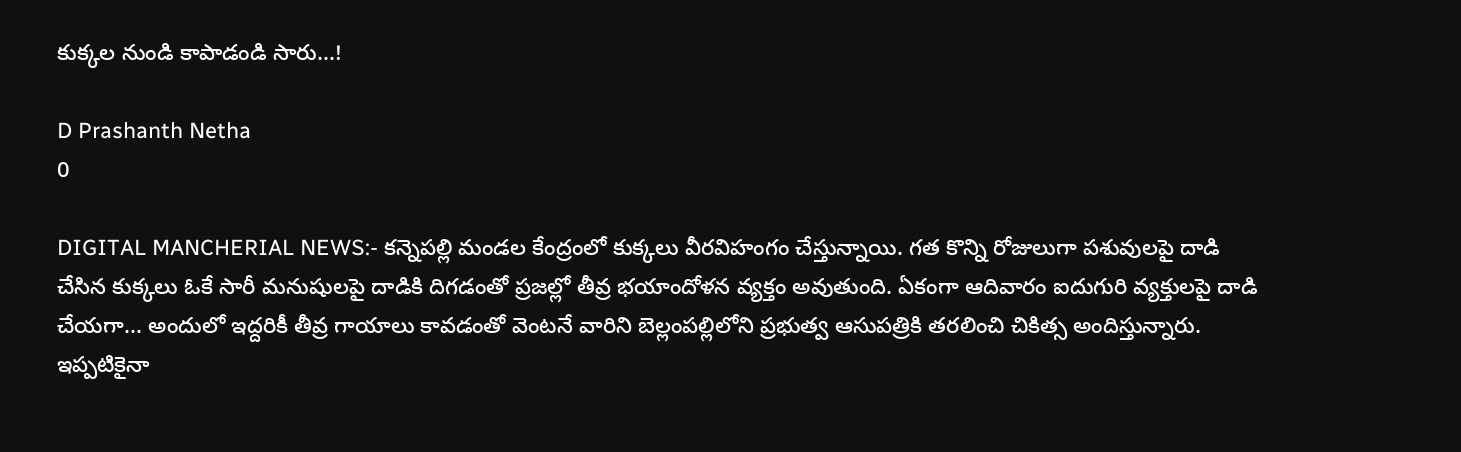కుక్కల నుండి కాపాడండి సారు...!

D Prashanth Netha
0

DIGITAL MANCHERIAL NEWS:- కన్నెపల్లి మండల కేంద్రంలో కుక్కలు వీరవిహంగం చేస్తున్నాయి. గత కొన్ని రోజులుగా పశువులపై దాడి చేసిన కుక్కలు ఓకే సారీ మనుషులపై దాడికి దిగడంతో ప్రజల్లో తీవ్ర భయాందోళన వ్యక్తం అవుతుంది. ఏకంగా ఆదివారం ఐదుగురి వ్యక్తులపై దాడి చేయగా... అందులో ఇద్దరికీ తీవ్ర గాయాలు కావడంతో వెంటనే వారిని బెల్లంపల్లిలోని ప్రభుత్వ ఆసుపత్రికి తరలించి చికిత్స అందిస్తున్నారు. ఇప్పటికైనా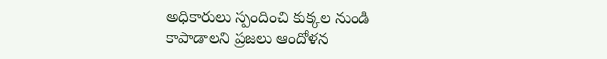అధికారులు స్పందించి కుక్కల నుండి కాపాడాలని ప్రజలు ఆందోళన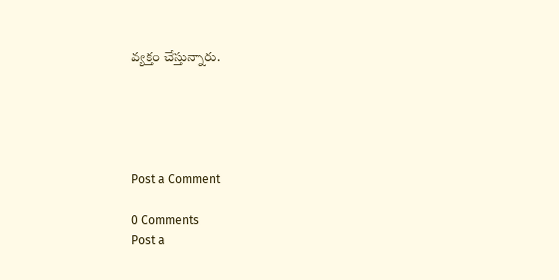వ్యక్తం చేస్తున్నారు.





Post a Comment

0 Comments
Post a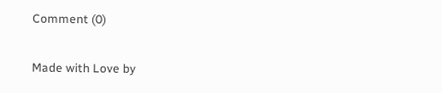Comment (0)

Made with Love by